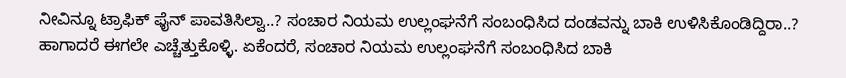ನೀವಿನ್ನೂ ಟ್ರಾಫಿಕ್ ಫೈನ್ ಪಾವತಿಸಿಲ್ವಾ..? ಸಂಚಾರ ನಿಯಮ ಉಲ್ಲಂಘನೆಗೆ ಸಂಬಂಧಿಸಿದ ದಂಡವನ್ನು ಬಾಕಿ ಉಳಿಸಿಕೊಂಡಿದ್ದಿರಾ..? ಹಾಗಾದರೆ ಈಗಲೇ ಎಚ್ಚೆತ್ತುಕೊಳ್ಳಿ. ಏಕೆಂದರೆ, ಸಂಚಾರ ನಿಯಮ ಉಲ್ಲಂಘನೆಗೆ ಸಂಬಂಧಿಸಿದ ಬಾಕಿ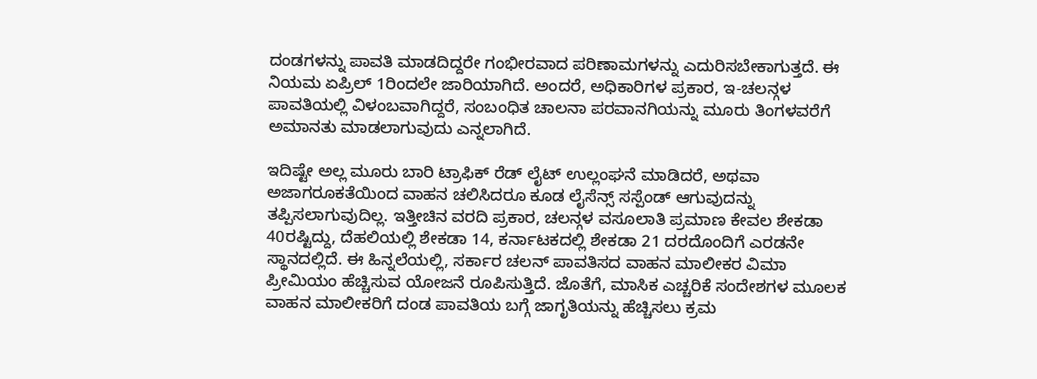ದಂಡಗಳನ್ನು ಪಾವತಿ ಮಾಡದಿದ್ದರೇ ಗಂಭೀರವಾದ ಪರಿಣಾಮಗಳನ್ನು ಎದುರಿಸಬೇಕಾಗುತ್ತದೆ. ಈ ನಿಯಮ ಏಪ್ರಿಲ್ 1ರಿಂದಲೇ ಜಾರಿಯಾಗಿದೆ. ಅಂದರೆ, ಅಧಿಕಾರಿಗಳ ಪ್ರಕಾರ, ಇ-ಚಲನ್ಗಳ ಪಾವತಿಯಲ್ಲಿ ವಿಳಂಬವಾಗಿದ್ದರೆ, ಸಂಬಂಧಿತ ಚಾಲನಾ ಪರವಾನಗಿಯನ್ನು ಮೂರು ತಿಂಗಳವರೆಗೆ ಅಮಾನತು ಮಾಡಲಾಗುವುದು ಎನ್ನಲಾಗಿದೆ.

ಇದಿಷ್ಟೇ ಅಲ್ಲ ಮೂರು ಬಾರಿ ಟ್ರಾಫಿಕ್ ರೆಡ್ ಲೈಟ್ ಉಲ್ಲಂಘನೆ ಮಾಡಿದರೆ, ಅಥವಾ ಅಜಾಗರೂಕತೆಯಿಂದ ವಾಹನ ಚಲಿಸಿದರೂ ಕೂಡ ಲೈಸೆನ್ಸ್ ಸಸ್ಪೆಂಡ್ ಆಗುವುದನ್ನು ತಪ್ಪಿಸಲಾಗುವುದಿಲ್ಲ. ಇತ್ತೀಚಿನ ವರದಿ ಪ್ರಕಾರ, ಚಲನ್ಗಳ ವಸೂಲಾತಿ ಪ್ರಮಾಣ ಕೇವಲ ಶೇಕಡಾ 40ರಷ್ಟಿದ್ದು, ದೆಹಲಿಯಲ್ಲಿ ಶೇಕಡಾ 14, ಕರ್ನಾಟಕದಲ್ಲಿ ಶೇಕಡಾ 21 ದರದೊಂದಿಗೆ ಎರಡನೇ ಸ್ಥಾನದಲ್ಲಿದೆ. ಈ ಹಿನ್ನಲೆಯಲ್ಲಿ, ಸರ್ಕಾರ ಚಲನ್ ಪಾವತಿಸದ ವಾಹನ ಮಾಲೀಕರ ವಿಮಾ ಪ್ರೀಮಿಯಂ ಹೆಚ್ಚಿಸುವ ಯೋಜನೆ ರೂಪಿಸುತ್ತಿದೆ. ಜೊತೆಗೆ, ಮಾಸಿಕ ಎಚ್ಚರಿಕೆ ಸಂದೇಶಗಳ ಮೂಲಕ ವಾಹನ ಮಾಲೀಕರಿಗೆ ದಂಡ ಪಾವತಿಯ ಬಗ್ಗೆ ಜಾಗೃತಿಯನ್ನು ಹೆಚ್ಚಿಸಲು ಕ್ರಮ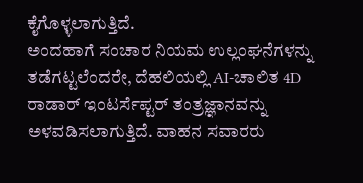ಕೈಗೊಳ್ಳಲಾಗುತ್ತಿದೆ.
ಅಂದಹಾಗೆ ಸಂಚಾರ ನಿಯಮ ಉಲ್ಲಂಘನೆಗಳನ್ನು ತಡೆಗಟ್ಟಲೆಂದರೇ, ದೆಹಲಿಯಲ್ಲಿ AI-ಚಾಲಿತ 4D ರಾಡಾರ್ ಇಂಟರ್ಸೆಪ್ಟರ್ ತಂತ್ರಜ್ಞಾನವನ್ನು ಅಳವಡಿಸಲಾಗುತ್ತಿದೆ. ವಾಹನ ಸವಾರರು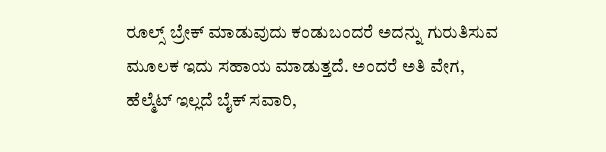ರೂಲ್ಸ್ ಬ್ರೇಕ್ ಮಾಡುವುದು ಕಂಡುಬಂದರೆ ಅದನ್ನು ಗುರುತಿಸುವ ಮೂಲಕ ಇದು ಸಹಾಯ ಮಾಡುತ್ತದೆ. ಅಂದರೆ ಅತಿ ವೇಗ, ಹೆಲ್ಮೆಟ್ ಇಲ್ಲದೆ ಬೈಕ್ ಸವಾರಿ,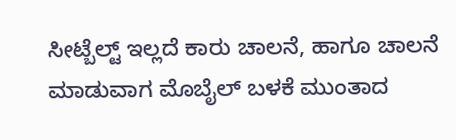ಸೀಟ್ಬೆಲ್ಟ್ ಇಲ್ಲದೆ ಕಾರು ಚಾಲನೆ, ಹಾಗೂ ಚಾಲನೆ ಮಾಡುವಾಗ ಮೊಬೈಲ್ ಬಳಕೆ ಮುಂತಾದ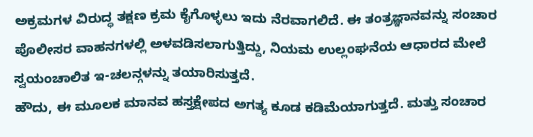ಅಕ್ರಮಗಳ ವಿರುದ್ಧ ತಕ್ಷಣ ಕ್ರಮ ಕೈಗೊಳ್ಳಲು ಇದು ನೆರವಾಗಲಿದೆ. ಈ ತಂತ್ರಜ್ಞಾನವನ್ನು ಸಂಚಾರ ಪೊಲೀಸರ ವಾಹನಗಳಲ್ಲಿ ಅಳವಡಿಸಲಾಗುತ್ತಿದ್ದು, ನಿಯಮ ಉಲ್ಲಂಘನೆಯ ಆಧಾರದ ಮೇಲೆ ಸ್ವಯಂಚಾಲಿತ ಇ-ಚಲನ್ಗಳನ್ನು ತಯಾರಿಸುತ್ತದೆ.
ಹೌದು, ಈ ಮೂಲಕ ಮಾನವ ಹಸ್ತಕ್ಷೇಪದ ಅಗತ್ಯ ಕೂಡ ಕಡಿಮೆಯಾಗುತ್ತದೆ. ಮತ್ತು ಸಂಚಾರ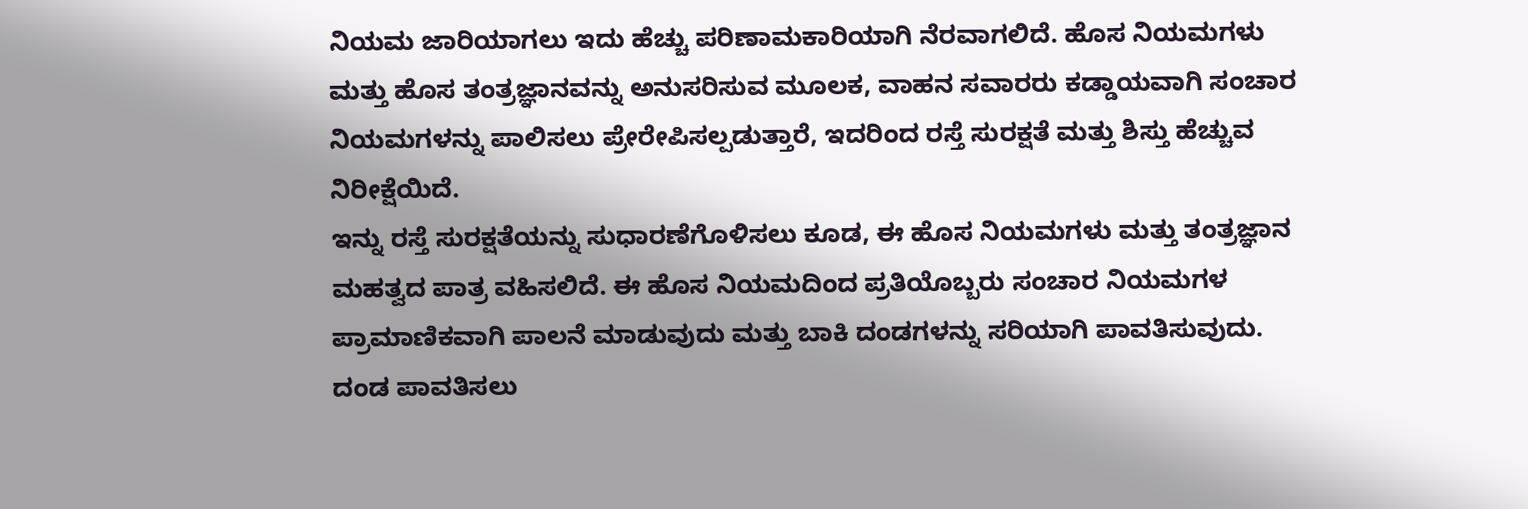ನಿಯಮ ಜಾರಿಯಾಗಲು ಇದು ಹೆಚ್ಚು ಪರಿಣಾಮಕಾರಿಯಾಗಿ ನೆರವಾಗಲಿದೆ. ಹೊಸ ನಿಯಮಗಳು ಮತ್ತು ಹೊಸ ತಂತ್ರಜ್ಞಾನವನ್ನು ಅನುಸರಿಸುವ ಮೂಲಕ, ವಾಹನ ಸವಾರರು ಕಡ್ಡಾಯವಾಗಿ ಸಂಚಾರ ನಿಯಮಗಳನ್ನು ಪಾಲಿಸಲು ಪ್ರೇರೇಪಿಸಲ್ಪಡುತ್ತಾರೆ, ಇದರಿಂದ ರಸ್ತೆ ಸುರಕ್ಷತೆ ಮತ್ತು ಶಿಸ್ತು ಹೆಚ್ಚುವ ನಿರೀಕ್ಷೆಯಿದೆ.
ಇನ್ನು ರಸ್ತೆ ಸುರಕ್ಷತೆಯನ್ನು ಸುಧಾರಣೆಗೊಳಿಸಲು ಕೂಡ, ಈ ಹೊಸ ನಿಯಮಗಳು ಮತ್ತು ತಂತ್ರಜ್ಞಾನ ಮಹತ್ವದ ಪಾತ್ರ ವಹಿಸಲಿದೆ. ಈ ಹೊಸ ನಿಯಮದಿಂದ ಪ್ರತಿಯೊಬ್ಬರು ಸಂಚಾರ ನಿಯಮಗಳ ಪ್ರಾಮಾಣಿಕವಾಗಿ ಪಾಲನೆ ಮಾಡುವುದು ಮತ್ತು ಬಾಕಿ ದಂಡಗಳನ್ನು ಸರಿಯಾಗಿ ಪಾವತಿಸುವುದು. ದಂಡ ಪಾವತಿಸಲು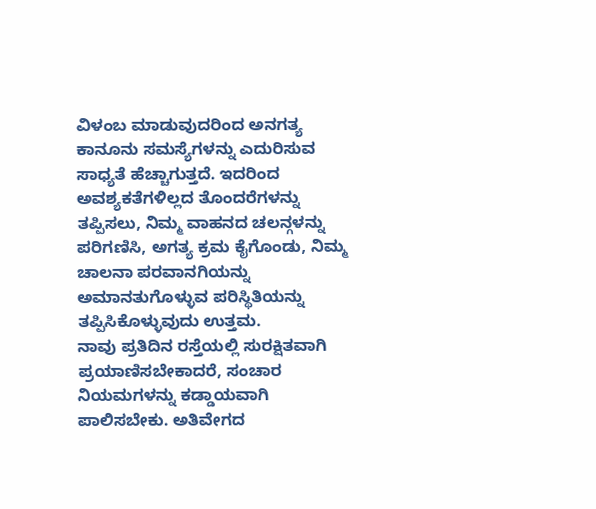ವಿಳಂಬ ಮಾಡುವುದರಿಂದ ಅನಗತ್ಯ ಕಾನೂನು ಸಮಸ್ಯೆಗಳನ್ನು ಎದುರಿಸುವ ಸಾಧ್ಯತೆ ಹೆಚ್ಚಾಗುತ್ತದೆ. ಇದರಿಂದ ಅವಶ್ಯಕತೆಗಳಿಲ್ಲದ ತೊಂದರೆಗಳನ್ನು ತಪ್ಪಿಸಲು, ನಿಮ್ಮ ವಾಹನದ ಚಲನ್ಗಳನ್ನು ಪರಿಗಣಿಸಿ, ಅಗತ್ಯ ಕ್ರಮ ಕೈಗೊಂಡು, ನಿಮ್ಮ ಚಾಲನಾ ಪರವಾನಗಿಯನ್ನು ಅಮಾನತುಗೊಳ್ಳುವ ಪರಿಸ್ಥಿತಿಯನ್ನು ತಪ್ಪಿಸಿಕೊಳ್ಳುವುದು ಉತ್ತಮ.
ನಾವು ಪ್ರತಿದಿನ ರಸ್ತೆಯಲ್ಲಿ ಸುರಕ್ಷಿತವಾಗಿ ಪ್ರಯಾಣಿಸಬೇಕಾದರೆ, ಸಂಚಾರ ನಿಯಮಗಳನ್ನು ಕಡ್ಡಾಯವಾಗಿ ಪಾಲಿಸಬೇಕು. ಅತಿವೇಗದ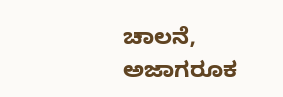ಚಾಲನೆ, ಅಜಾಗರೂಕ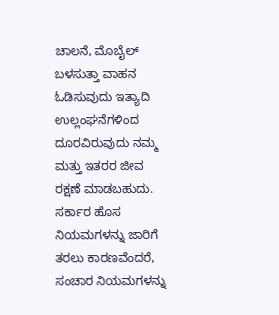ಚಾಲನೆ, ಮೊಬೈಲ್ ಬಳಸುತ್ತಾ ವಾಹನ ಓಡಿಸುವುದು ಇತ್ಯಾದಿ ಉಲ್ಲಂಘನೆಗಳಿಂದ ದೂರವಿರುವುದು ನಮ್ಮ ಮತ್ತು ಇತರರ ಜೀವ ರಕ್ಷಣೆ ಮಾಡಬಹುದು. ಸರ್ಕಾರ ಹೊಸ ನಿಯಮಗಳನ್ನು ಜಾರಿಗೆ ತರಲು ಕಾರಣವೆಂದರೆ, ಸಂಚಾರ ನಿಯಮಗಳನ್ನು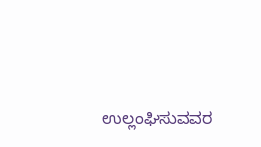ಉಲ್ಲಂಘಿಸುವವರ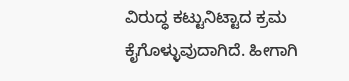ವಿರುದ್ಧ ಕಟ್ಟುನಿಟ್ಟಾದ ಕ್ರಮ ಕೈಗೊಳ್ಳುವುದಾಗಿದೆ. ಹೀಗಾಗಿ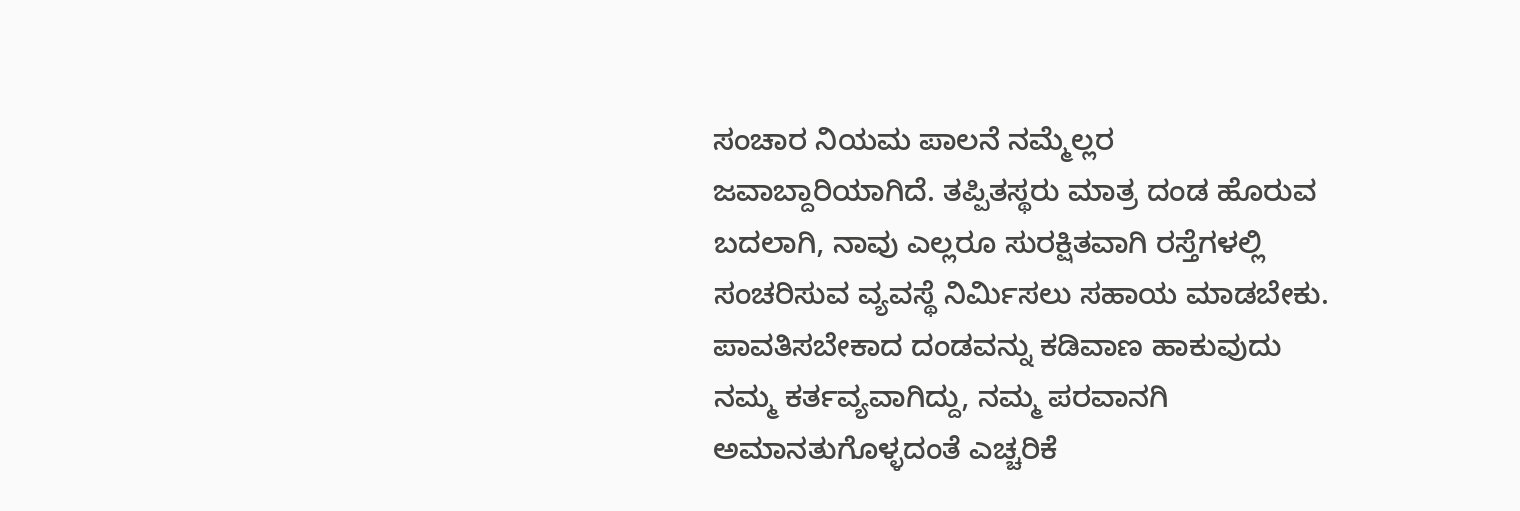ಸಂಚಾರ ನಿಯಮ ಪಾಲನೆ ನಮ್ಮೆಲ್ಲರ ಜವಾಬ್ದಾರಿಯಾಗಿದೆ. ತಪ್ಪಿತಸ್ಥರು ಮಾತ್ರ ದಂಡ ಹೊರುವ ಬದಲಾಗಿ, ನಾವು ಎಲ್ಲರೂ ಸುರಕ್ಷಿತವಾಗಿ ರಸ್ತೆಗಳಲ್ಲಿ ಸಂಚರಿಸುವ ವ್ಯವಸ್ಥೆ ನಿರ್ಮಿಸಲು ಸಹಾಯ ಮಾಡಬೇಕು. ಪಾವತಿಸಬೇಕಾದ ದಂಡವನ್ನು ಕಡಿವಾಣ ಹಾಕುವುದು ನಮ್ಮ ಕರ್ತವ್ಯವಾಗಿದ್ದು, ನಮ್ಮ ಪರವಾನಗಿ ಅಮಾನತುಗೊಳ್ಳದಂತೆ ಎಚ್ಚರಿಕೆ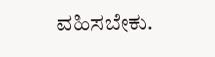ವಹಿಸಬೇಕು.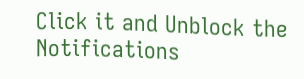Click it and Unblock the Notifications